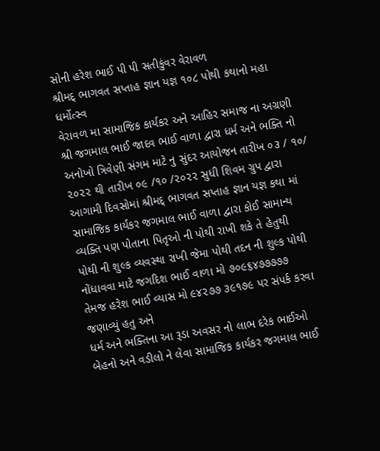સોની હરેશ ભાઈ પી પી સતીકુંવર વેરાવળ
શ્રીમદ્ ભાગવત સપ્તાહ જ્ઞાન યજ્ઞ ૧૦૮ પોથી કથાનો મહા ધર્મોત્સ્વ
વેરાવળ મા સામાજિક કાર્યકર અને આહિર સમાજ ના અગ્રણી શ્રી જગમાલ ભાઈ જાદવ ભાઈ વાળા દ્વારા ધર્મ અને ભક્તિ નો અનોખો ત્રિવેણી સંગમ માટે નુ સુંદર આયોજન તારીખ ૦૩ / ૧૦/ ૨૦૨૨ થી તારીખ ૦૯ /૧૦ /૨૦૨૨ સુધી શિવમ ગ્રુપ દ્વારા આગામી દિવસોમાં શ્રીમદ્ ભાગવત સપ્તાહ જ્ઞાન યજ્ઞ કથા માં સામાજિક કાર્યકર જગમાલ ભાઈ વાળા દ્વારા કોઈ સામાન્ય વ્યક્તિ પણ પોતાના પિતૃઓ ની પોથી રાખી શકે તે હેતુથી
પોથી ની શુલ્ક વ્યવસ્થા રાખી જેમા પોથી તદન ની શુલ્ક પોથી નોંધાવવા માટે જગદિશ ભાઈ વાળા મો ૭૦૯૬૪૭૭૭૭૭
તેમજ હરેશ ભાઈ વ્યાસ મો ૯૪૨૭૭ ૩૯૧૭૯ પર સંપર્ક કરવા જણાવ્યું હતુ અને
ધર્મ અને ભક્તિના આ રૂડા અવસર નો લાભ દરેક ભાઈઓ બેહનો અને વડીલો ને લેવા સામાજિક કાર્યકર જગમાલ ભાઈ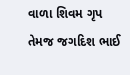વાળા શિવમ ગૃપ તેમજ જગદિશ ભાઈ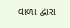વાળા દ્વારા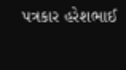પત્રકાર હરેશભાઈ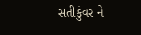સતીકુંવર ને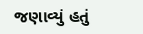જણાવ્યું હતું